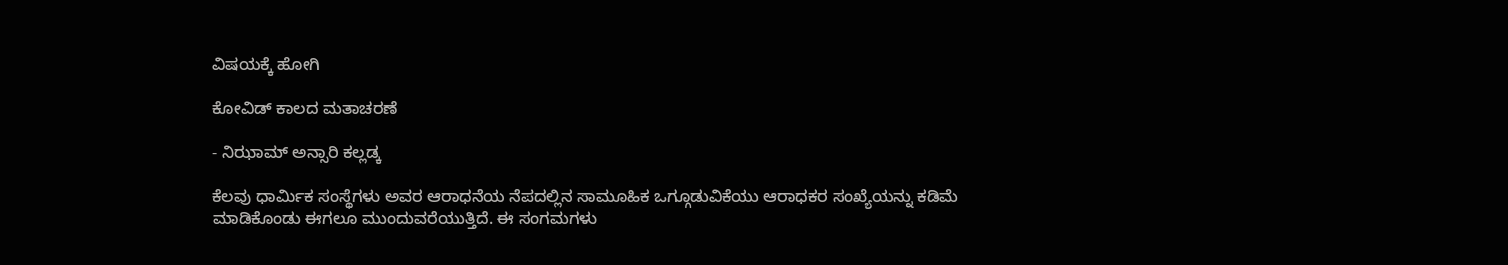ವಿಷಯಕ್ಕೆ ಹೋಗಿ

ಕೋವಿಡ್ ಕಾಲದ ಮತಾಚರಣೆ

- ನಿಝಾಮ್ ಅನ್ಸಾರಿ ಕಲ್ಲಡ್ಕ

ಕೆಲವು ಧಾರ್ಮಿಕ ಸಂಸ್ಥೆಗಳು ಅವರ ಆರಾಧನೆಯ ನೆಪದಲ್ಲಿನ ಸಾಮೂಹಿಕ ಒಗ್ಗೂಡುವಿಕೆಯು ಆರಾಧಕರ ಸಂಖ್ಯೆಯನ್ನು ಕಡಿಮೆ ಮಾಡಿಕೊಂಡು ಈಗಲೂ ಮುಂದುವರೆಯುತ್ತಿದೆ. ಈ ಸಂಗಮಗಳು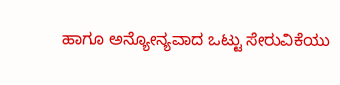ಹಾಗೂ ಅನ್ಯೋನ್ಯವಾದ ಒಟ್ಟು ಸೇರುವಿಕೆಯು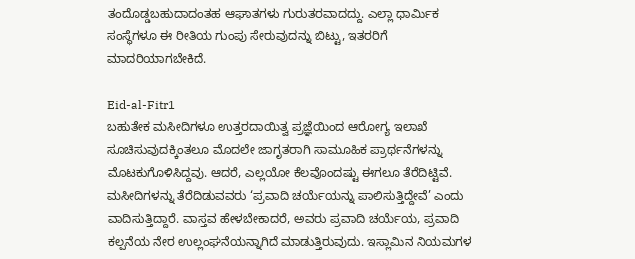ತಂದೊಡ್ಡಬಹುದಾದಂತಹ ಆಘಾತಗಳು ಗುರುತರವಾದದ್ದು. ಎಲ್ಲಾ ಧಾರ್ಮಿಕ ಸಂಸ್ಥೆಗಳೂ ಈ ರೀತಿಯ ಗುಂಪು ಸೇರುವುದನ್ನು ಬಿಟ್ಟು, ಇತರರಿಗೆ ಮಾದರಿಯಾಗಬೇಕಿದೆ.

Eid-al-Fitr1
ಬಹುತೇಕ ಮಸೀದಿಗಳೂ ಉತ್ತರದಾಯಿತ್ವ ಪ್ರಜ್ಞೆಯಿಂದ ಆರೋಗ್ಯ ಇಲಾಖೆ ಸೂಚಿಸುವುದಕ್ಕಿಂತಲೂ ಮೊದಲೇ ಜಾಗೃತರಾಗಿ ಸಾಮೂಹಿಕ ಪ್ರಾರ್ಥನೆಗಳನ್ನು ಮೊಟಕುಗೊಳಿಸಿದ್ದವು. ಆದರೆ, ಎಲ್ಲಯೋ ಕೆಲವೊಂದಷ್ಟು ಈಗಲೂ ತೆರೆದಿಟ್ಟಿವೆ. ಮಸೀದಿಗಳನ್ನು ತೆರೆದಿಡುವವರು ‘ಪ್ರವಾದಿ ಚರ್ಯೆಯನ್ನು ಪಾಲಿಸುತ್ತಿದ್ದೇವೆ’ ಎಂದು ವಾದಿಸುತ್ತಿದ್ದಾರೆ. ವಾಸ್ತವ ಹೇಳಬೇಕಾದರೆ, ಅವರು ಪ್ರವಾದಿ ಚರ್ಯೆಯ, ಪ್ರವಾದಿ ಕಲ್ಪನೆಯ ನೇರ ಉಲ್ಲಂಘನೆಯನ್ನಾಗಿದೆ ಮಾಡುತ್ತಿರುವುದು. ಇಸ್ಲಾಮಿನ ನಿಯಮಗಳ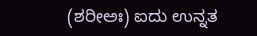(ಶರೀಅಃ) ಐದು ಉನ್ನತ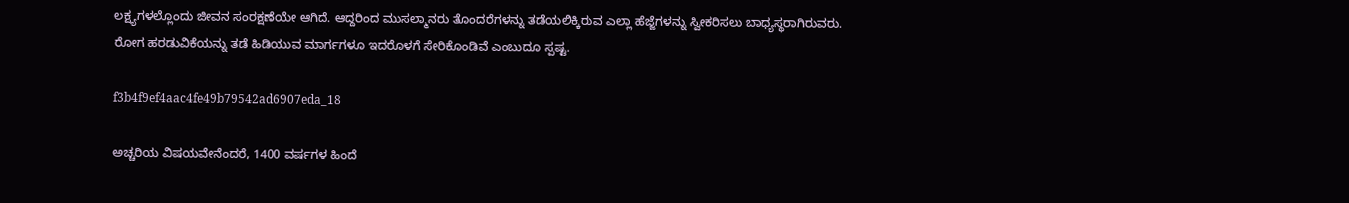ಲಕ್ಷ್ಯಗಳಲ್ಲೊಂದು ಜೀವನ ಸಂರಕ್ಷಣೆಯೇ ಆಗಿದೆ. ಆದ್ದರಿಂದ ಮುಸಲ್ಮಾನರು ತೊಂದರೆಗಳನ್ನು ತಡೆಯಲಿಕ್ಕಿರುವ ಎಲ್ಲಾ ಹೆಜ್ಜೆಗಳನ್ನು ಸ್ವೀಕರಿಸಲು ಬಾಧ್ಯಸ್ಥರಾಗಿರುವರು. ರೋಗ ಹರಡುವಿಕೆಯನ್ನು ತಡೆ ಹಿಡಿಯುವ ಮಾರ್ಗಗಳೂ ಇದರೊಳಗೆ ಸೇರಿಕೊಂಡಿವೆ ಎಂಬುದೂ ಸ್ಪಷ್ಟ.

f3b4f9ef4aac4fe49b79542ad6907eda_18

ಅಚ್ಚರಿಯ ವಿಷಯವೇನೆಂದರೆ, 1400 ವರ್ಷಗಳ ಹಿಂದೆ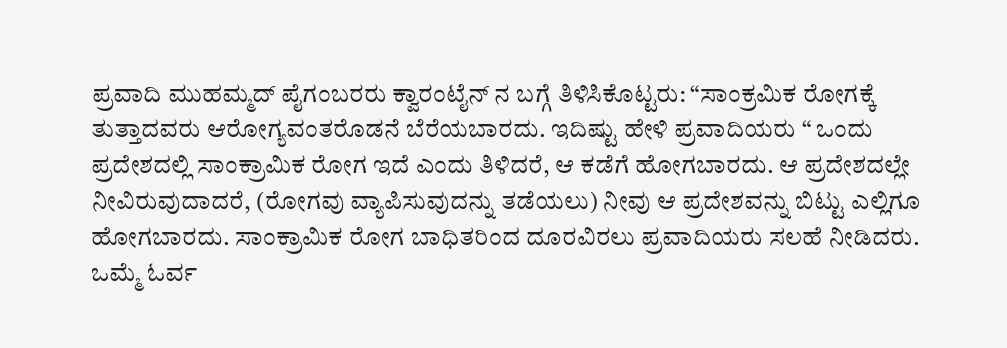ಪ್ರವಾದಿ ಮುಹಮ್ಮದ್ ಪೈಗಂಬರರು ಕ್ವಾರಂಟೈನ್ ನ ಬಗ್ಗೆ ತಿಳಿಸಿಕೊಟ್ಟರು: “ಸಾಂಕ್ರಮಿಕ ರೋಗಕ್ಕೆ ತುತ್ತಾದವರು ಆರೋಗ್ಯವಂತರೊಡನೆ ಬೆರೆಯಬಾರದು. ಇದಿಷ್ಟು ಹೇಳಿ ಪ್ರವಾದಿಯರು “ ಒಂದು ಪ್ರದೇಶದಲ್ಲಿ ಸಾಂಕ್ರಾಮಿಕ ರೋಗ ಇದೆ ಎಂದು ತಿಳಿದರೆ, ಆ ಕಡೆಗೆ ಹೋಗಬಾರದು. ಆ ಪ್ರದೇಶದಲ್ಲೇ ನೀವಿರುವುದಾದರೆ, (ರೋಗವು ವ್ಯಾಪಿಸುವುದನ್ನು ತಡೆಯಲು) ನೀವು ಆ ಪ್ರದೇಶವನ್ನು ಬಿಟ್ಟು ಎಲ್ಲಿಗೂ ಹೋಗಬಾರದು. ಸಾಂಕ್ರಾಮಿಕ ರೋಗ ಬಾಧಿತರಿಂದ ದೂರವಿರಲು ಪ್ರವಾದಿಯರು ಸಲಹೆ ನೀಡಿದರು.
ಒಮ್ಮೆ ಓರ್ವ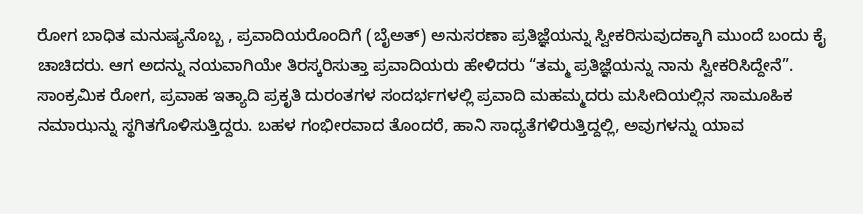ರೋಗ ಬಾಧಿತ ಮನುಷ್ಯನೊಬ್ಬ , ಪ್ರವಾದಿಯರೊಂದಿಗೆ (ಬೈಅತ್) ಅನುಸರಣಾ ಪ್ರತಿಜ್ಞೆಯನ್ನು ಸ್ವೀಕರಿಸುವುದಕ್ಕಾಗಿ ಮುಂದೆ ಬಂದು ಕೈ ಚಾಚಿದರು. ಆಗ ಅದನ್ನು ನಯವಾಗಿಯೇ ತಿರಸ್ಕರಿಸುತ್ತಾ ಪ್ರವಾದಿಯರು ಹೇಳಿದರು “ತಮ್ಮ ಪ್ರತಿಜ್ಞೆಯನ್ನು ನಾನು ಸ್ವೀಕರಿಸಿದ್ದೇನೆ”.
ಸಾಂಕ್ರಮಿಕ ರೋಗ, ಪ್ರವಾಹ ಇತ್ಯಾದಿ ಪ್ರಕೃತಿ ದುರಂತಗಳ ಸಂದರ್ಭಗಳಲ್ಲಿ ಪ್ರವಾದಿ ಮಹಮ್ಮದರು ಮಸೀದಿಯಲ್ಲಿನ ಸಾಮೂಹಿಕ ನಮಾಝನ್ನು ಸ್ಥಗಿತಗೊಳಿಸುತ್ತಿದ್ದರು. ಬಹಳ ಗಂಭೀರವಾದ ತೊಂದರೆ, ಹಾನಿ ಸಾಧ್ಯತೆಗಳಿರುತ್ತಿದ್ದಲ್ಲಿ, ಅವುಗಳನ್ನು ಯಾವ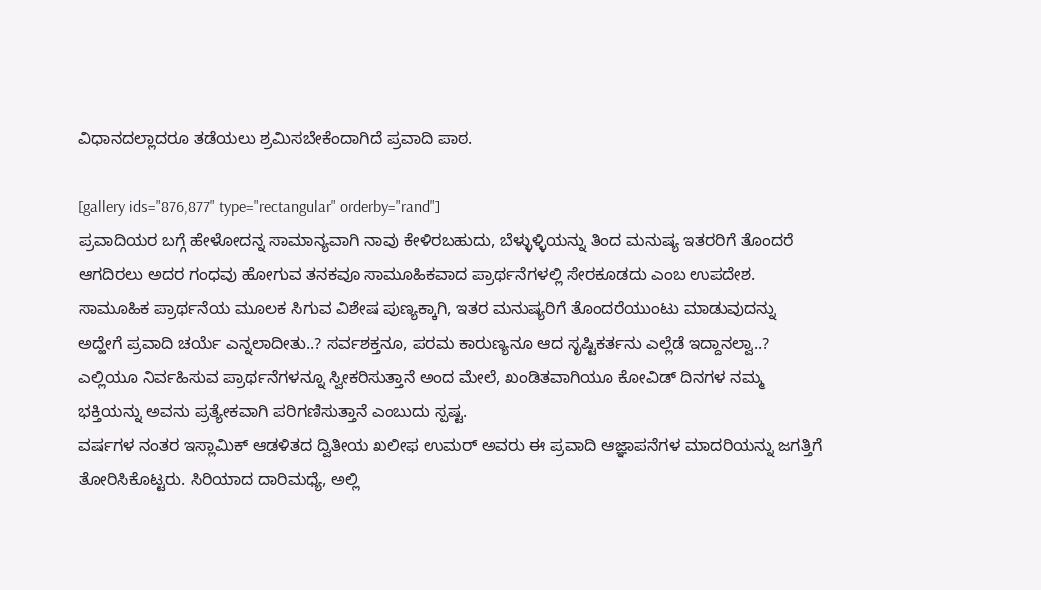ವಿಧಾನದಲ್ಲಾದರೂ ತಡೆಯಲು ಶ್ರಮಿಸಬೇಕೆಂದಾಗಿದೆ ಪ್ರವಾದಿ ಪಾಠ.

[gallery ids="876,877" type="rectangular" orderby="rand"]
ಪ್ರವಾದಿಯರ ಬಗ್ಗೆ ಹೇಳೋದನ್ನ ಸಾಮಾನ್ಯವಾಗಿ ನಾವು ಕೇಳಿರಬಹುದು, ಬೆಳ್ಳುಳ್ಳಿಯನ್ನು ತಿಂದ ಮನುಷ್ಯ ಇತರರಿಗೆ ತೊಂದರೆ ಆಗದಿರಲು ಅದರ ಗಂಧವು ಹೋಗುವ ತನಕವೂ ಸಾಮೂಹಿಕವಾದ ಪ್ರಾರ್ಥನೆಗಳಲ್ಲಿ ಸೇರಕೂಡದು ಎಂಬ ಉಪದೇಶ. ಸಾಮೂಹಿಕ ಪ್ರಾರ್ಥನೆಯ ಮೂಲಕ ಸಿಗುವ ವಿಶೇಷ ಪುಣ್ಯಕ್ಕಾಗಿ, ಇತರ ಮನುಷ್ಯರಿಗೆ ತೊಂದರೆಯುಂಟು ಮಾಡುವುದನ್ನು ಅದ್ಹೇಗೆ ಪ್ರವಾದಿ ಚರ್ಯೆ ಎನ್ನಲಾದೀತು..? ಸರ್ವಶಕ್ತನೂ, ಪರಮ ಕಾರುಣ್ಯನೂ ಆದ ಸೃಷ್ಟಿಕರ್ತನು ಎಲ್ಲೆಡೆ ಇದ್ದಾನಲ್ವಾ..? ಎಲ್ಲಿಯೂ ನಿರ್ವಹಿಸುವ ಪ್ರಾರ್ಥನೆಗಳನ್ನೂ ಸ್ವೀಕರಿಸುತ್ತಾನೆ ಅಂದ ಮೇಲೆ, ಖಂಡಿತವಾಗಿಯೂ ಕೋವಿಡ್ ದಿನಗಳ ನಮ್ಮ ಭಕ್ತಿಯನ್ನು ಅವನು ಪ್ರತ್ಯೇಕವಾಗಿ ಪರಿಗಣಿಸುತ್ತಾನೆ ಎಂಬುದು ಸ್ಪಷ್ಟ.
ವರ್ಷಗಳ ನಂತರ ಇಸ್ಲಾಮಿಕ್ ಆಡಳಿತದ ದ್ವಿತೀಯ ಖಲೀಫ ಉಮರ್ ಅವರು ಈ ಪ್ರವಾದಿ ಆಜ್ಞಾಪನೆಗಳ ಮಾದರಿಯನ್ನು ಜಗತ್ತಿಗೆ ತೋರಿಸಿಕೊಟ್ಟರು. ಸಿರಿಯಾದ ದಾರಿಮಧ್ಯೆ, ಅಲ್ಲಿ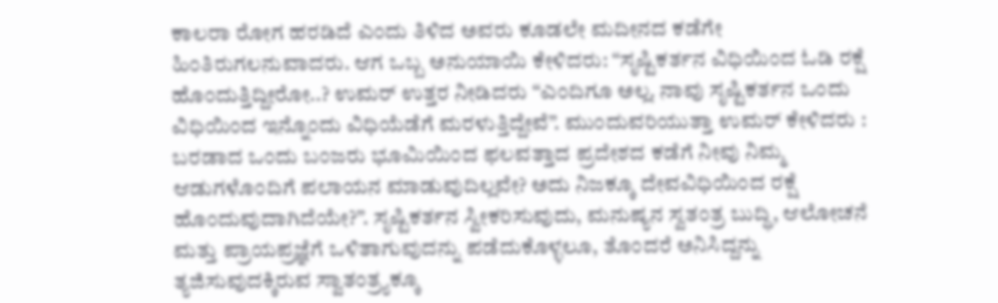ಕಾಲರಾ ರೋಗ ಹರಡಿದೆ ಎಂದು ತಿಳಿದ ಅವರು ಕೂಡಲೇ ಮದೀನದ ಕಡೆಗೇ ಹಿಂತಿರುಗಲನುವಾದರು. ಆಗ ಒಬ್ಬ ಅನುಯಾಯಿ ಕೇಳಿದರು: “ಸೃಷ್ಟಿಕರ್ತನ ವಿಧಿಯಿಂದ ಓಡಿ ರಕ್ಷೆ ಹೊಂದುತ್ತಿದ್ದೀರೋ..? ಉಮರ್ ಉತ್ತರ ನೀಡಿದರು “ಎಂದಿಗೂ ಅಲ್ಲ. ನಾವು ಸೃಷ್ಟಿಕರ್ತನ ಒಂದು ವಿಧಿಯಿಂದ ಇನ್ನೊಂದು ವಿಧಿಯೆಡೆಗೆ ಮರಳುತ್ತಿದ್ದೇವೆ”. ಮುಂದುವರಿಯುತ್ತಾ ಉಮರ್ ಕೇಳಿದರು : ಬರಡಾದ ಒಂದು ಬಂಜರು ಭೂಮಿಯಿಂದ ಫಲವತ್ತಾದ ಪ್ರದೇಶದ ಕಡೆಗೆ ನೀವು ನಿಮ್ಮ ಆಡುಗಳೊಂದಿಗೆ ಪಲಾಯನ ಮಾಡುವುದಿಲ್ಲವೇ? ಅದು ನಿಜಕ್ಕೂ ದೇವವಿಧಿಯಿಂದ ರಕ್ಷೆ ಹೊಂದುವುದಾಗಿದೆಯೇ?”. ಸೃಷ್ಟಿಕರ್ತನ ಸ್ವೀಕರಿಸುವುದು, ಮನುಷ್ಯನ ಸ್ವತಂತ್ರ ಬುದ್ಧಿ, ಆಲೋಚನೆ ಮತ್ತು ಪ್ರಾಯಪ್ರಜ್ಞೆಗೆ ಒಳಿತಾಗುವುದನ್ನು ಪಡೆದುಕೊಳ್ಳಲೂ, ತೊಂದರೆ ಅನಿಸಿದ್ದನ್ನು ತ್ಯಜಿಸುವುದಕ್ಕಿರುವ ಸ್ವಾತಂತ್ರ್ಯಕ್ಕೂ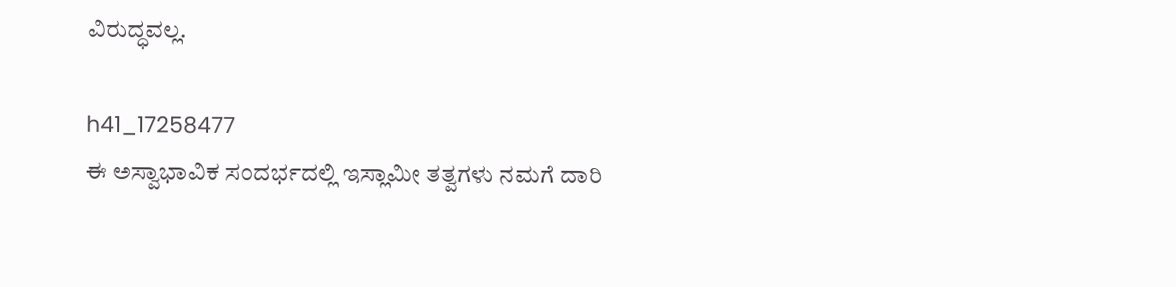ವಿರುದ್ಧವಲ್ಲ.

h41_17258477
ಈ ಅಸ್ವಾಭಾವಿಕ ಸಂದರ್ಭದಲ್ಲಿ ಇಸ್ಲಾಮೀ ತತ್ವಗಳು ನಮಗೆ ದಾರಿ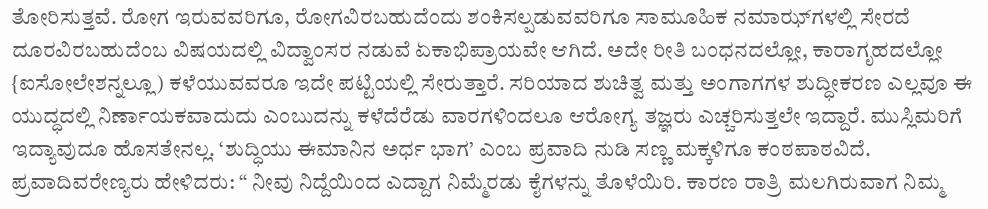ತೋರಿಸುತ್ತವೆ. ರೋಗ ಇರುವವರಿಗೂ, ರೋಗವಿರಬಹುದೆಂದು ಶಂಕಿಸಲ್ಪಡುವವರಿಗೂ ಸಾಮೂಹಿಕ ನಮಾಝ್‍ಗಳಲ್ಲಿ ಸೇರದೆ ದೂರವಿರಬಹುದೆಂಬ ವಿಷಯದಲ್ಲಿ ವಿದ್ವಾಂಸರ ನಡುವೆ ಏಕಾಭಿಪ್ರಾಯವೇ ಆಗಿದೆ. ಅದೇ ರೀತಿ ಬಂಧನದಲ್ಲೋ, ಕಾರಾಗೃಹದಲ್ಲೋ {ಐಸೋಲೇಶನ್ನಲ್ಲೂ) ಕಳೆಯುವವರೂ ಇದೇ ಪಟ್ಟಿಯಲ್ಲಿ ಸೇರುತ್ತಾರೆ. ಸರಿಯಾದ ಶುಚಿತ್ವ ಮತ್ತು ಅಂಗಾಗಗಳ ಶುದ್ಧೀಕರಣ ಎಲ್ಲವೂ ಈ ಯುದ್ಧದಲ್ಲಿ ನಿರ್ಣಾಯಕವಾದುದು ಎಂಬುದನ್ನು ಕಳೆದೆರೆಡು ವಾರಗಳಿಂದಲೂ ಆರೋಗ್ಯ ತಜ್ಞರು ಎಚ್ಚರಿಸುತ್ತಲೇ ಇದ್ದಾರೆ. ಮುಸ್ಲಿಮರಿಗೆ ಇದ್ಯಾವುದೂ ಹೊಸತೇನಲ್ಲ. ‘ಶುದ್ಧಿಯು ಈಮಾನಿನ ಅರ್ಧ ಭಾಗ’ ಎಂಬ ಪ್ರವಾದಿ ನುಡಿ ಸಣ್ಣ ಮಕ್ಕಳಿಗೂ ಕಂಠಪಾಠವಿದೆ.
ಪ್ರವಾದಿವರೇಣ್ಯರು ಹೇಳಿದರು: “ ನೀವು ನಿದ್ದೆಯಿಂದ ಎದ್ದಾಗ ನಿಮ್ಮೆರಡು ಕೈಗಳನ್ನು ತೊಳೆಯಿರಿ. ಕಾರಣ ರಾತ್ರಿ ಮಲಗಿರುವಾಗ ನಿಮ್ಮ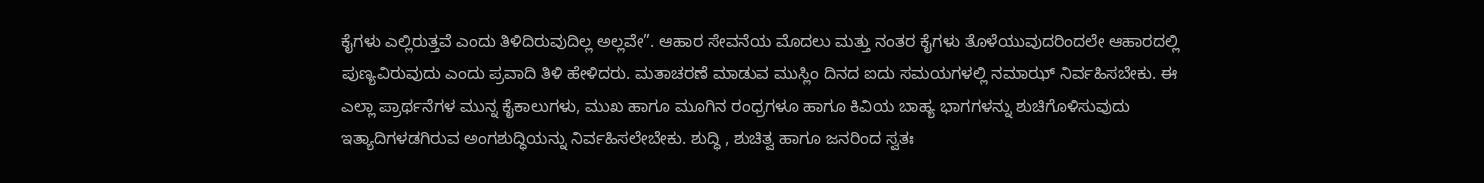ಕೈಗಳು ಎಲ್ಲಿರುತ್ತವೆ ಎಂದು ತಿಳಿದಿರುವುದಿಲ್ಲ ಅಲ್ಲವೇ”. ಆಹಾರ ಸೇವನೆಯ ಮೊದಲು ಮತ್ತು ನಂತರ ಕೈಗಳು ತೊಳೆಯುವುದರಿಂದಲೇ ಆಹಾರದಲ್ಲಿ ಪುಣ್ಯವಿರುವುದು ಎಂದು ಪ್ರವಾದಿ ತಿಳಿ ಹೇಳಿದರು. ಮತಾಚರಣೆ ಮಾಡುವ ಮುಸ್ಲಿಂ ದಿನದ ಐದು ಸಮಯಗಳಲ್ಲಿ ನಮಾಝ್ ನಿರ್ವಹಿಸಬೇಕು. ಈ ಎಲ್ಲಾ ಪ್ರಾರ್ಥನೆಗಳ ಮುನ್ನ ಕೈಕಾಲುಗಳು, ಮುಖ ಹಾಗೂ ಮೂಗಿನ ರಂಧ್ರಗಳೂ ಹಾಗೂ ಕಿವಿಯ ಬಾಹ್ಯ ಭಾಗಗಳನ್ನು ಶುಚಿಗೊಳಿಸುವುದು ಇತ್ಯಾದಿಗಳಡಗಿರುವ ಅಂಗಶುದ್ಧಿಯನ್ನು ನಿರ್ವಹಿಸಲೇಬೇಕು. ಶುದ್ಧಿ , ಶುಚಿತ್ವ ಹಾಗೂ ಜನರಿಂದ ಸ್ವತಃ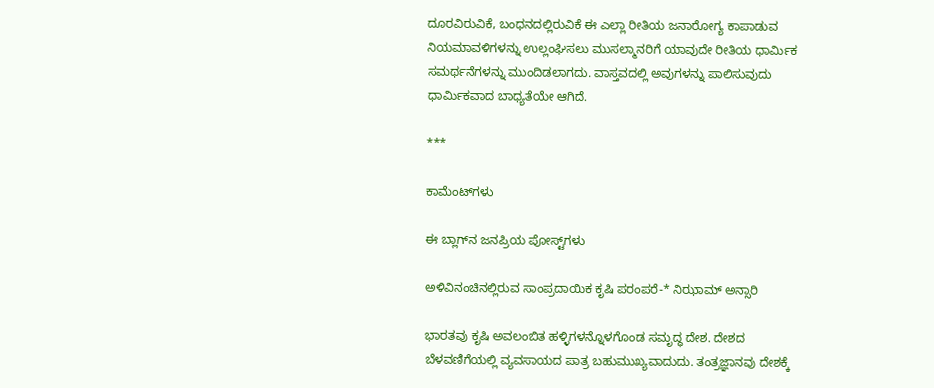ದೂರವಿರುವಿಕೆ, ಬಂಧನದಲ್ಲಿರುವಿಕೆ ಈ ಎಲ್ಲಾ ರೀತಿಯ ಜನಾರೋಗ್ಯ ಕಾಪಾಡುವ ನಿಯಮಾವಳಿಗಳನ್ನು ಉಲ್ಲಂಘಿಸಲು ಮುಸಲ್ಮಾನರಿಗೆ ಯಾವುದೇ ರೀತಿಯ ಧಾರ್ಮಿಕ ಸಮರ್ಥನೆಗಳನ್ನು ಮುಂದಿಡಲಾಗದು. ವಾಸ್ತವದಲ್ಲಿ ಅವುಗಳನ್ನು ಪಾಲಿಸುವುದು ಧಾರ್ಮಿಕವಾದ ಬಾಧ್ಯತೆಯೇ ಆಗಿದೆ.

***

ಕಾಮೆಂಟ್‌ಗಳು

ಈ ಬ್ಲಾಗ್‌ನ ಜನಪ್ರಿಯ ಪೋಸ್ಟ್‌ಗಳು

ಅಳಿವಿನಂಚಿನಲ್ಲಿರುವ ಸಾಂಪ್ರದಾಯಿಕ ಕೃಷಿ ಪರಂಪರೆ-* ನಿಝಾಮ್ ಅನ್ಸಾರಿ

ಭಾರತವು ಕೃಷಿ ಅವಲಂಬಿತ ಹಳ್ಳಿಗಳನ್ನೊಳಗೊಂಡ ಸಮೃದ್ಧ ದೇಶ. ದೇಶದ ಬೆಳವಣಿಗೆಯಲ್ಲಿ ವ್ಯವಸಾಯದ ಪಾತ್ರ ಬಹುಮುಖ್ಯವಾದುದು. ತಂತ್ರಜ್ಞಾನವು ದೇಶಕ್ಕೆ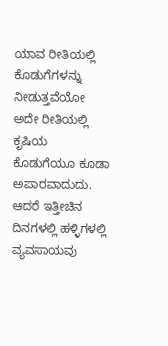ಯಾವ ರೀತಿಯಲ್ಲಿ ಕೊಡುಗೆಗಳನ್ನು ನೀಡುತ್ತವೆಯೋ ಅದೇ ರೀತಿಯಲ್ಲಿ ಕೃಷಿಯ ಕೊಡುಗೆಯೂ ಕೂಡಾ ಅಪಾರವಾದುದು. ಆದರೆ ಇತ್ತೀಚಿನ ದಿನಗಳಲ್ಲಿ ಹಳ್ಳಿಗಳಲ್ಲಿ ವ್ಯವಸಾಯವು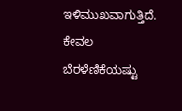ಇಳಿಮುಖವಾಗುತ್ತಿದೆ. ಕೇವಲ ಬೆರಳೆಣಿಕೆಯಷ್ಟು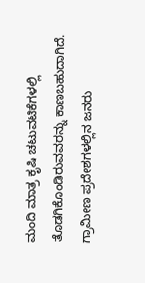ಮಂದಿ ಮಾತ್ರ ಕೃಷಿ ಚಟುವಟಿಕೆಗಳಲ್ಲಿ ತೊಡಗಿಕೊಂಡಿರುವವರನ್ನು ಕಾಣಬಹುದಾಗಿದೆ. ಗ್ರಾಮೀಣ ಪ್ರದೇಶಗಳಲ್ಲಿನ ಜನರು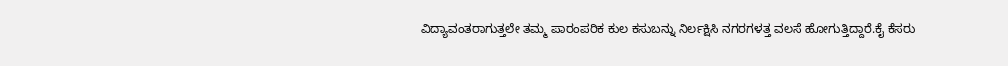ವಿದ್ಯಾವಂತರಾಗುತ್ತಲೇ ತಮ್ಮ ಪಾರಂಪರಿಕ ಕುಲ ಕಸುಬನ್ನು ನಿರ್ಲಕ್ಷಿಸಿ ನಗರಗಳತ್ತ ವಲಸೆ ಹೋಗುತ್ತಿದ್ದಾರೆ.ಕೈ ಕೆಸರು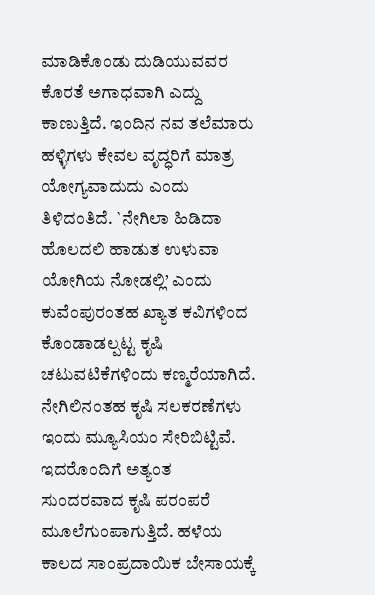ಮಾಡಿಕೊಂಡು ದುಡಿಯುವವರ ಕೊರತೆ ಅಗಾಧವಾಗಿ ಎದ್ದು ಕಾಣುತ್ತಿದೆ. ಇಂದಿನ ನವ ತಲೆಮಾರು ಹಳ್ಳಿಗಳು ಕೇವಲ ವೃದ್ಧರಿಗೆ ಮಾತ್ರ ಯೋಗ್ಯವಾದುದು ಎಂದು ತಿಳಿದಂತಿದೆ. `ನೇಗಿಲಾ ಹಿಡಿದಾ ಹೊಲದಲಿ ಹಾಡುತ ಉಳುವಾ ಯೋಗಿಯ ನೋಡಲ್ಲಿ’ ಎಂದು ಕುವೆಂಪುರಂತಹ ಖ್ಯಾತ ಕವಿಗಳಿಂದ ಕೊಂಡಾಡಲ್ಪಟ್ಟ ಕೃಷಿ ಚಟುವಟಿಕೆಗಳಿಂದು ಕಣ್ಮರೆಯಾಗಿದೆ. ನೇಗಿಲಿನಂತಹ ಕೃಷಿ ಸಲಕರಣೆಗಳು ಇಂದು ಮ್ಯೂಸಿಯಂ ಸೇರಿಬಿಟ್ಟಿವೆ. ಇದರೊಂದಿಗೆ ಅತ್ಯಂತ ಸುಂದರವಾದ ಕೃಷಿ ಪರಂಪರೆ ಮೂಲೆಗುಂಪಾಗುತ್ತಿದೆ. ಹಳೆಯ ಕಾಲದ ಸಾಂಪ್ರದಾಯಿಕ ಬೇಸಾಯಕ್ಕೆ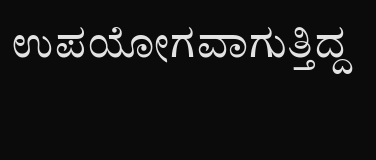ಉಪಯೋಗವಾಗುತ್ತಿದ್ದ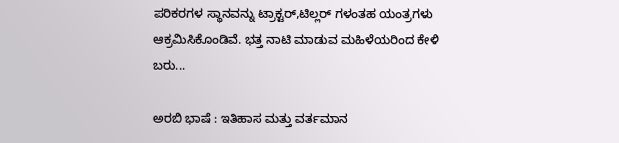ಪರಿಕರಗಳ ಸ್ಥಾನವನ್ನು ಟ್ರಾಕ್ಟರ್,ಟಿಲ್ಲರ್ ಗಳಂತಹ ಯಂತ್ರಗಳು ಆಕ್ರಮಿಸಿಕೊಂಡಿವೆ. ಭತ್ತ ನಾಟಿ ಮಾಡುವ ಮಹಿಳೆಯರಿಂದ ಕೇಳಿ ಬರು...

ಅರಬಿ ಭಾಷೆ : ಇತಿಹಾಸ ಮತ್ತು ವರ್ತಮಾನ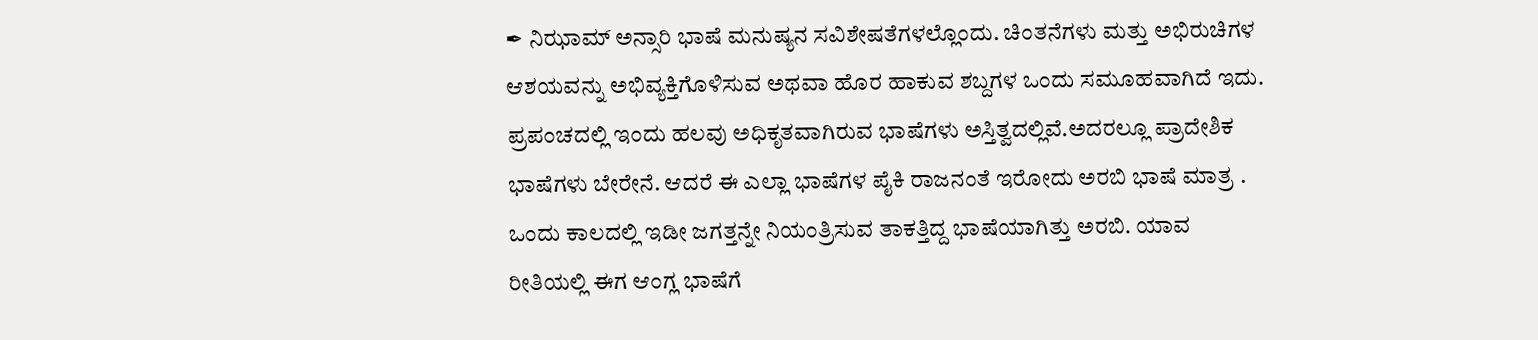✒ ನಿಝಾಮ್ ಅನ್ಸಾರಿ ಭಾಷೆ ಮನುಷ್ಯನ ಸವಿಶೇಷತೆಗಳಲ್ಲೊಂದು. ಚಿಂತನೆಗಳು ಮತ್ತು ಅಭಿರುಚಿಗಳ ಆಶಯವನ್ನು ಅಭಿವ್ಯಕ್ತಿಗೊಳಿಸುವ ಅಥವಾ ಹೊರ ಹಾಕುವ ಶಬ್ದಗಳ ಒಂದು ಸಮೂಹವಾಗಿದೆ ಇದು. ಪ್ರಪಂಚದಲ್ಲಿ ಇಂದು ಹಲವು ಅಧಿಕೃತವಾಗಿರುವ ಭಾಷೆಗಳು ಅಸ್ತಿತ್ವದಲ್ಲಿವೆ.ಅದರಲ್ಲೂ ಪ್ರಾದೇಶಿಕ ಭಾಷೆಗಳು ಬೇರೇನೆ. ಆದರೆ ಈ ಎಲ್ಲಾ ಭಾಷೆಗಳ ಪೈಕಿ ರಾಜನಂತೆ ಇರೋದು ಅರಬಿ ಭಾಷೆ ಮಾತ್ರ . ಒಂದು ಕಾಲದಲ್ಲಿ ಇಡೀ ಜಗತ್ತನ್ನೇ ನಿಯಂತ್ರಿಸುವ ತಾಕತ್ತಿದ್ದ ಭಾಷೆಯಾಗಿತ್ತು ಅರಬಿ. ಯಾವ ರೀತಿಯಲ್ಲಿ ಈಗ ಆಂಗ್ಲ ಭಾಷೆಗೆ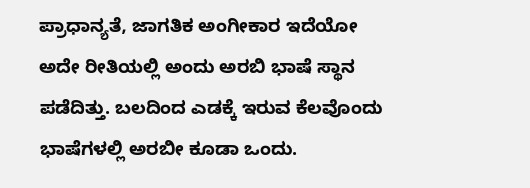ಪ್ರಾಧಾನ್ಯತೆ, ಜಾಗತಿಕ ಅಂಗೀಕಾರ ಇದೆಯೋ ಅದೇ ರೀತಿಯಲ್ಲಿ ಅಂದು ಅರಬಿ ಭಾಷೆ ಸ್ಥಾನ ಪಡೆದಿತ್ತು. ಬಲದಿಂದ ಎಡಕ್ಕೆ ಇರುವ ಕೆಲವೊಂದು ಭಾಷೆಗಳಲ್ಲಿ ಅರಬೀ ಕೂಡಾ ಒಂದು.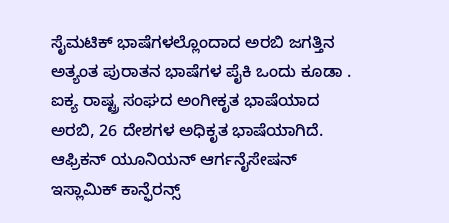ಸೈಮಟಿಕ್ ಭಾಷೆಗಳಲ್ಲೊಂದಾದ ಅರಬಿ ಜಗತ್ತಿನ ಅತ್ಯಂತ ಪುರಾತನ ಭಾಷೆಗಳ ಪೈಕಿ ಒಂದು ಕೂಡಾ . ಐಕ್ಯ ರಾಷ್ಟ್ರ ಸಂಘದ ಅಂಗೀಕೃತ ಭಾಷೆಯಾದ ಅರಬಿ, 26 ದೇಶಗಳ ಅಧಿಕೃತ ಭಾಷೆಯಾಗಿದೆ‌. ಆಫ್ರಿಕನ್ ಯೂನಿಯನ್ ಆರ್ಗನೈಸೇಷನ್ ಇಸ್ಲಾಮಿಕ್ ಕಾನ್ಫೆರನ್ಸ್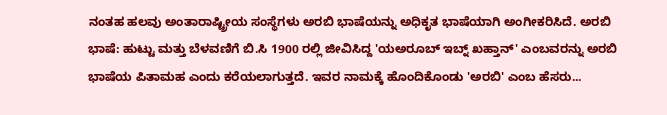ನಂತಹ ಹಲವು ಅಂತಾರಾಷ್ಟ್ರೀಯ ಸಂಸ್ಥೆಗಳು ಅರಬಿ ಭಾಷೆಯನ್ನು ಅಧಿಕೃತ ಭಾಷೆಯಾಗಿ ಅಂಗೀಕರಿಸಿದೆ. ಅರಬಿ ಭಾಷೆ: ಹುಟ್ಟು ಮತ್ತು ಬೆಳವಣಿಗೆ ಬಿ.ಸಿ 1900 ರಲ್ಲಿ ಜೀವಿಸಿದ್ದ 'ಯಅರೂಬ್ ಇಬ್ನ್ ಖಹ್ತಾನ್' ಎಂಬವರನ್ನು ಅರಬಿ ಭಾಷೆಯ ಪಿತಾಮಹ ಎಂದು ಕರೆಯಲಾಗುತ್ತದೆ. ಇವರ ನಾಮಕ್ಕೆ ಹೊಂದಿಕೊಂಡು 'ಅರಬಿ' ಎಂಬ ಹೆಸರು...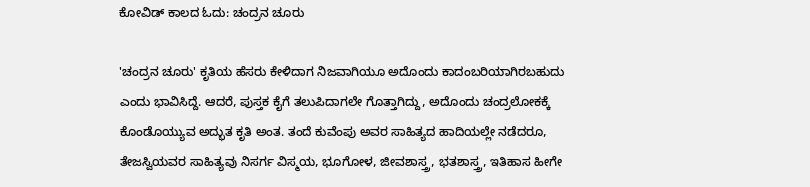ಕೋವಿಡ್ ಕಾಲದ ಓದು: ಚಂದ್ರನ ಚೂರು

'ಚಂದ್ರನ ಚೂರು' ಕೃತಿಯ ಹೆಸರು ಕೇಳಿದಾಗ ನಿಜವಾಗಿಯೂ ಅದೊಂದು ಕಾದಂಬರಿಯಾಗಿರಬಹುದು ಎಂದು ಭಾವಿಸಿದ್ದೆ. ಆದರೆ, ಪುಸ್ತಕ ಕೈಗೆ ತಲುಪಿದಾಗಲೇ ಗೊತ್ತಾಗಿದ್ದು, ಅದೊಂದು ಚಂದ್ರಲೋಕಕ್ಕೆ ಕೊಂಡೊಯ್ಯುವ ಅದ್ಭುತ ಕೃತಿ ಅಂತ. ತಂದೆ ಕುವೆಂಪು ಅವರ ಸಾಹಿತ್ಯದ ಹಾದಿಯಲ್ಲೇ ನಡೆದರೂ, ತೇಜಸ್ವಿಯವರ ಸಾಹಿತ್ಯವು ನಿಸರ್ಗ ವಿಸ್ಮಯ, ಭೂಗೋಳ, ಜೀವಶಾಸ್ತ್ರ, ಭತಶಾಸ್ತ್ರ, ಇತಿಹಾಸ ಹೀಗೇ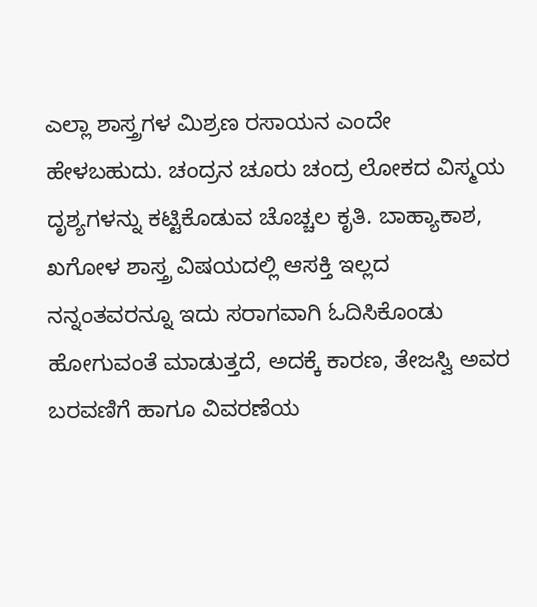ಎಲ್ಲಾ ಶಾಸ್ತ್ರಗಳ ಮಿಶ್ರಣ ರಸಾಯನ ಎಂದೇ ಹೇಳಬಹುದು. ಚಂದ್ರನ ಚೂರು ಚಂದ್ರ ಲೋಕದ ವಿಸ್ಮಯ ದೃಶ್ಯಗಳನ್ನು ಕಟ್ಟಿಕೊಡುವ ಚೊಚ್ಚಲ ಕೃತಿ. ಬಾಹ್ಯಾಕಾಶ, ಖಗೋಳ ಶಾಸ್ತ್ರ ವಿಷಯದಲ್ಲಿ ಆಸಕ್ತಿ ಇಲ್ಲದ ನನ್ನಂತವರನ್ನೂ ಇದು ಸರಾಗವಾಗಿ ಓದಿಸಿಕೊಂಡು ಹೋಗುವಂತೆ ಮಾಡುತ್ತದೆ, ಅದಕ್ಕೆ ಕಾರಣ, ತೇಜಸ್ವಿ ಅವರ ಬರವಣಿಗೆ ಹಾಗೂ ವಿವರಣೆಯ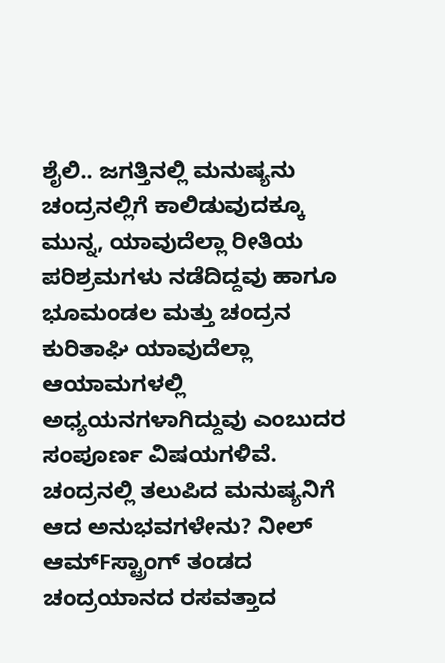ಶೈಲಿ.. ಜಗತ್ತಿನಲ್ಲಿ ಮನುಷ್ಯನು ಚಂದ್ರನಲ್ಲಿಗೆ ಕಾಲಿಡುವುದಕ್ಕೂ ಮುನ್ನ, ಯಾವುದೆಲ್ಲಾ ರೀತಿಯ ಪರಿಶ್ರಮಗಳು ನಡೆದಿದ್ದವು ಹಾಗೂ ಭೂಮಂಡಲ ಮತ್ತು ಚಂದ್ರನ ಕುರಿತಾಘಿ ಯಾವುದೆಲ್ಲಾ ಆಯಾಮಗಳಲ್ಲಿ ಅಧ್ಯಯನಗಳಾಗಿದ್ದುವು ಎಂಬುದರ ಸಂಪೂರ್ಣ ವಿಷಯಗಳಿವೆ. ಚಂದ್ರನಲ್ಲಿ ತಲುಪಿದ ಮನುಷ್ಯನಿಗೆ ಆದ ಅನುಭವಗಳೇನು? ನೀಲ್ ಆಮ್Fಸ್ಟ್ರಾಂಗ್ ತಂಡದ ಚಂದ್ರಯಾನದ ರಸವತ್ತಾದ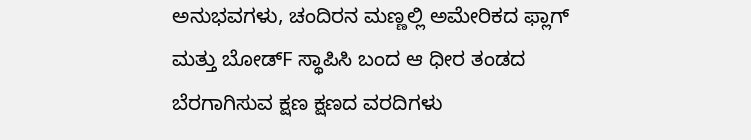ಅನುಭವಗಳು, ಚಂದಿರನ ಮಣ್ಣಲ್ಲಿ ಅಮೇರಿಕದ ಫ್ಲಾಗ್ ಮತ್ತು ಬೋಡ್F ಸ್ಥಾಪಿಸಿ ಬಂದ ಆ ಧೀರ ತಂಡದ ಬೆರಗಾಗಿಸುವ ಕ್ಷಣ ಕ್ಷಣದ ವರದಿಗಳು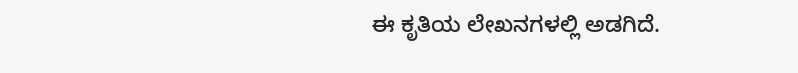ಈ ಕೃತಿಯ ಲೇಖನಗಳಲ್ಲಿ ಅಡಗಿದೆ.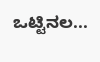ಒಟ್ಟಿನಲ...